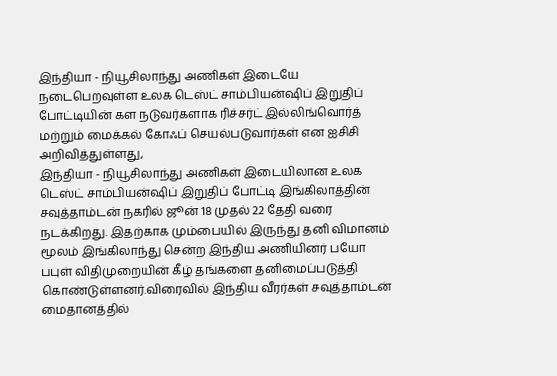இந்தியா - நியூசிலாந்து அணிகள் இடையே நடைபெறவுள்ள உலக டெஸ்ட் சாம்பியன்ஷிப் இறுதிப் போட்டியின் கள நடுவர்களாக ரிச்சர்ட் இல்லிங்வொர்த் மற்றும் மைக்கல் கோஃப் செயல்படுவார்கள் என ஐசிசி அறிவித்துள்ளது,
இந்தியா - நியூசிலாந்து அணிகள் இடையிலான உலக டெஸ்ட் சாம்பியன்ஷிப் இறுதிப் போட்டி இங்கிலாத்தின் சவுத்தாம்டன் நகரில் ஜூன் 18 முதல் 22 தேதி வரை நடக்கிறது. இதற்காக மும்பையில் இருந்து தனி விமானம் மூலம் இங்கிலாந்து சென்ற இந்திய அணியினர் பயோ பபுள் விதிமுறையின் கீழ் தங்களை தனிமைப்படுத்தி கொண்டுள்ளனர்.விரைவில் இந்திய வீரர்கள் சவுத்தாம்டன் மைதானத்தில்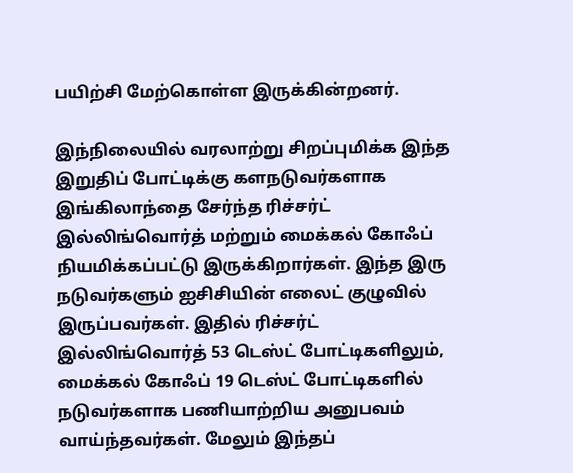பயிற்சி மேற்கொள்ள இருக்கின்றனர்.

இந்நிலையில் வரலாற்று சிறப்புமிக்க இந்த இறுதிப் போட்டிக்கு களநடுவர்களாக இங்கிலாந்தை சேர்ந்த ரிச்சர்ட் இல்லிங்வொர்த் மற்றும் மைக்கல் கோஃப் நியமிக்கப்பட்டு இருக்கிறார்கள். இந்த இரு நடுவர்களும் ஐசிசியின் எலைட் குழுவில் இருப்பவர்கள். இதில் ரிச்சர்ட் இல்லிங்வொர்த் 53 டெஸ்ட் போட்டிகளிலும், மைக்கல் கோஃப் 19 டெஸ்ட் போட்டிகளில் நடுவர்களாக பணியாற்றிய அனுபவம் வாய்ந்தவர்கள். மேலும் இந்தப்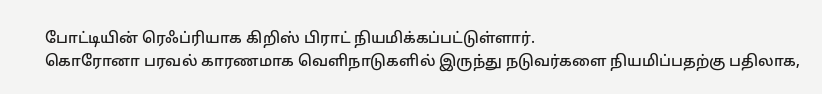போட்டியின் ரெஃப்ரியாக கிறிஸ் பிராட் நியமிக்கப்பட்டுள்ளார்.
கொரோனா பரவல் காரணமாக வெளிநாடுகளில் இருந்து நடுவர்களை நியமிப்பதற்கு பதிலாக,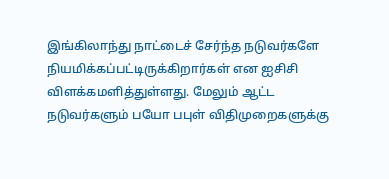இங்கிலாந்து நாட்டைச் சேர்ந்த நடுவர்களே நியமிக்கப்பட்டிருக்கிறார்கள் என ஐசிசி விளக்கமளித்துள்ளது. மேலும் ஆட்ட நடுவர்களும் பயோ பபுள் விதிமுறைகளுக்கு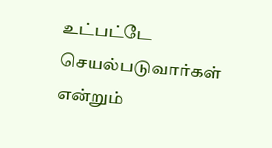உட்பட்டே செயல்படுவார்கள் என்றும்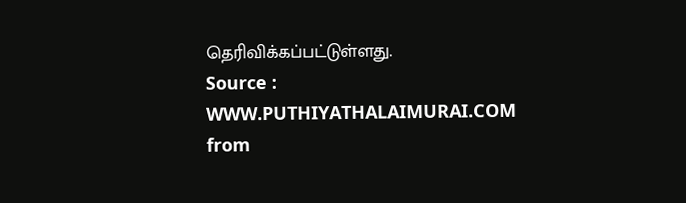தெரிவிக்கப்பட்டுள்ளது.
Source : WWW.PUTHIYATHALAIMURAI.COM
from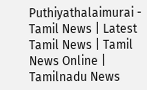Puthiyathalaimurai - Tamil News | Latest Tamil News | Tamil News Online | Tamilnadu News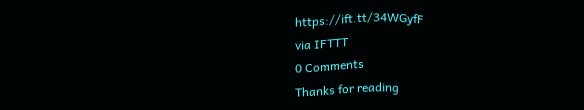https://ift.tt/34WGyfF
via IFTTT
0 Comments
Thanks for reading